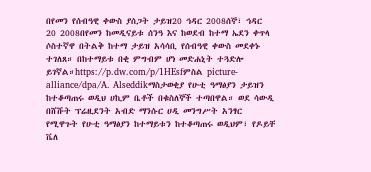በየመን የሰብዓዊ ቀውስ ያሰጋት ታይዝ20 ኅዳር 2008ሰኞ፣ ኅዳር 20 2008በየመን ከመዲናይቱ ሰንዓ እና ከወደብ ከተማ ኤደን ቀጥላ ሶስተኛዋ በትልቅ ከተማ ታይዝ አሳሳቢ የሰብዓዊ ቀውስ መደቀኑ ተገለጸ። በከተማይቱ በቂ ምግብም ሆነ መድሐኒት ተጓድሎ ይገኛል።https://p.dw.com/p/1HEsfምስል picture-alliance/dpa/A. Alseddikማስታወቂያ የሁቲ ዓማፅያን ታይዝን ከተቆጣጠሩ ወዲህ ሀኪም ቤቶች በቁስለኞች ተጣበዋል። ወደ ሳውዲ በሸሹት ፕሬዚደንት አብድ ማንሱር ሀዲ መንግሥት አንፃር የሚዋጉት የሁቲ ዓማፅያን ከተማይቱን ከተቆጣጠሩ ወዲህም፣ የዶይቸ ቬለ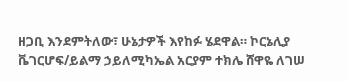ዘጋቢ እንደምትለው፣ ሁኔታዎች እየከፉ ሄደዋል። ኮርኔሊያ ቬገርሆፍ/ይልማ ኃይለሚካኤል አርያም ተክሌ ሸዋዬ ለገሠ